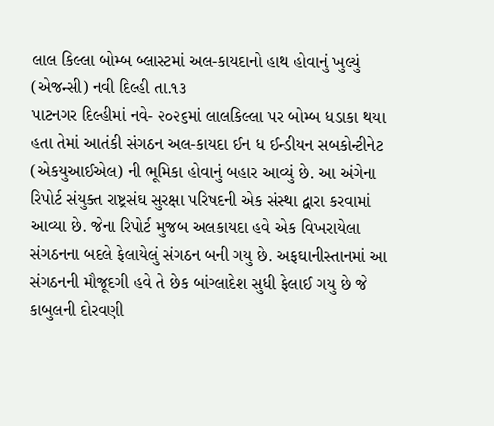લાલ કિલ્લા બોમ્બ બ્લાસ્ટમાં અલ-કાયદાનો હાથ હોવાનું ખુલ્યું
(એજન્સી) નવી દિલ્હી તા.૧૩
પાટનગર દિલ્હીમાં નવે- ૨૦૨૬માં લાલકિલ્લા પર બોમ્બ ધડાકા થયા હતા તેમાં આતંકી સંગઠન અલ-કાયદા ઈન ધ ઈન્ડીયન સબકોન્ટીનેટ (એકયુઆઈએલ) ની ભૂમિકા હોવાનું બહાર આવ્યું છે. આ અંગેના રિપોર્ટ સંયુક્ત રાષ્ટ્રસંઘ સુરક્ષા પરિષદની એક સંસ્થા દ્વારા કરવામાં આવ્યા છે. જેના રિપોર્ટ મુજબ અલકાયદા હવે એક વિખરાયેલા સંગઠનના બદલે ફેલાયેલું સંગઠન બની ગયુ છે. અફઘાનીસ્તાનમાં આ સંગઠનની મૌજૂદગી હવે તે છેક બાંગ્લાદેશ સુધી ફેલાઈ ગયુ છે જે કાબુલની દોરવણી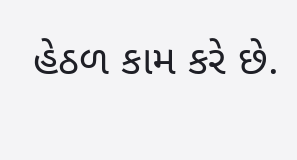હેઠળ કામ કરે છે.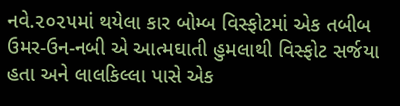નવે.૨૦૨૫માં થયેલા કાર બોમ્બ વિસ્ફોટમાં એક તબીબ ઉમર-ઉન-નબી એ આત્મઘાતી હુમલાથી વિસ્ફોટ સર્જયા હતા અને લાલકિલ્લા પાસે એક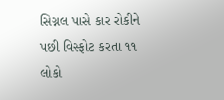સિગ્નલ પાસે કાર રોકીને પછી વિસ્ફોટ કરતા ૧૧ લોકો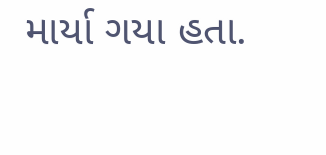માર્યા ગયા હતા.